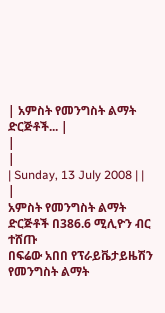| አምስት የመንግስት ልማት ድርጅቶች... |
|
|
| Sunday, 13 July 2008 | |
|
አምስት የመንግስት ልማት ድርጅቶች በ386.6 ሚሊዮን ብር ተሸጡ
በፍሬው አበበ የፕራይቬታይዜሽን የመንግስት ልማት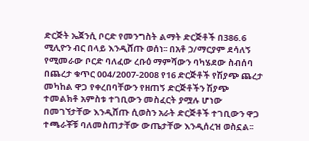ድርጅት ኤጀንሲ ቦርድ የመንግስት ልማት ድርጅቶች በ386.6 ሚሊዮን ብር በላይ እንዲሸጡ ወሰነ፡፡ በአቶ ኃ/ማርያም ደሳለኝ የሚመራው ቦርድ ባለፈው ረቡዕ ማምሻውን ባካሄደው ስብሰባ በጨረታ ቁጥር 004/2007-2008 የ16 ድርጅቶች የሽያጭ ጨረታ መካከል ዋጋ የቀረበባቸውን የዘጠኝ ድርጅቶችን ሽያጭ ተመልክቶ አምስቱ ተገቢውን መስፈርት ያሟሉ ሆነው በመገኘታቸው እንዲሸጡ ሲወስን አራት ድርጅቶች ተገቢውን ዋጋ ተጫራቾቹ ባለመስጠታቸው ውጤታቸው እንዲሰረዝ ወስኗል፡፡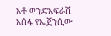አቶ ወንድአፍራሽ አሰፋ የኤጀንሲው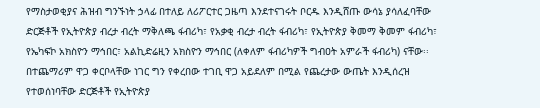የማስታወቂያና ሕዝብ ግንኙነት ኃላፊ በተለይ ለሪፖርተር ጋዜጣ እንደተናገሩት ቦርዱ እንዲሸጡ ውሳኔ ያሳለፈባቸው ድርጅቶች የኢትዮጵያ ብረታ ብረት ማቅለጫ ፋብሪካ፣ የአቃቂ ብረታ ብረት ፋብሪካ፣ የኢትዮጵያ ቅመማ ቅመም ፋብሪካ፣ የኤካፍኮ አክስዮን ማኅበር፣ አልኪድሬዚን አክስዮን ማኅበር (ለቀለም ፋብሪካዎች ግብዐት አምራች ፋብሪካ) ናቸው፡፡ በተጨማሪም ዋጋ ቀርቦላቸው ነገር ግን የቀረበው ተገቢ ዋጋ አይደለም በሚል የጨረታው ውጤት እንዲሰረዝ የተወሰነባቸው ድርጅቶች የኢትዮጵያ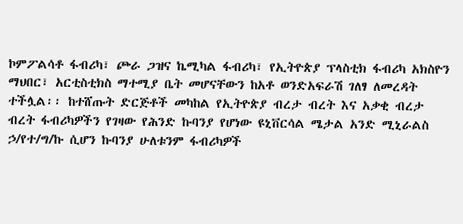ኮምፖልሳቶ ፋብሪካ፣ ጮራ ጋዝና ኬሚካል ፋብሪካ፣ የኢትዮጵያ ፕላስቲክ ፋብሪካ አክስዮን ማህበር፣ አርቲስቲክስ ማተሚያ ቤት መሆናቸውን ከአቶ ወንድአፍራሽ ገለፃ ለመረዳት ተችሏል፡፡ ከተሸጡት ድርጅቶች መካከል የኢትዮጵያ ብረታ ብረት እና አቃቂ ብረታ ብረት ፋብሪካዎችን የገዛው የሕንድ ኩባንያ የሆነው ዩኒቨርሳል ሜታል አንድ ሚኒራልስ ኃ/የተ/ግ/ኩ ሲሆን ኩባንያ ሁለቱንም ፋብሪካዎች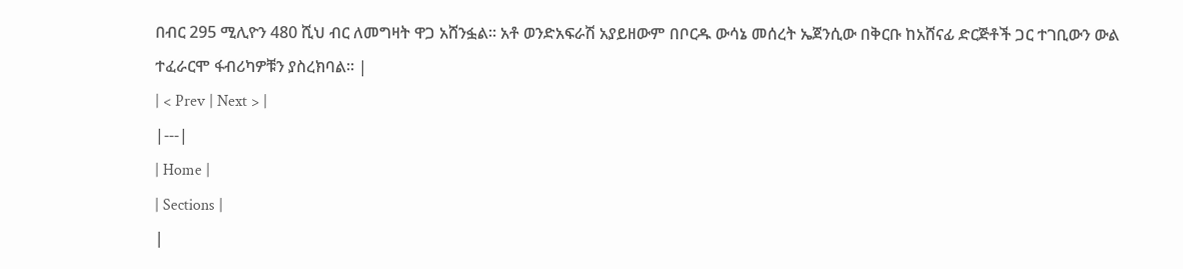በብር 295 ሚሊዮን 480 ሺህ ብር ለመግዛት ዋጋ አሸንፏል፡፡ አቶ ወንድአፍራሽ አያይዘውም በቦርዱ ውሳኔ መሰረት ኤጀንሲው በቅርቡ ከአሸናፊ ድርጅቶች ጋር ተገቢውን ውል ተፈራርሞ ፋብሪካዎቹን ያስረክባል፡፡ |
| < Prev | Next > |
|---|
| Home |
| Sections |
|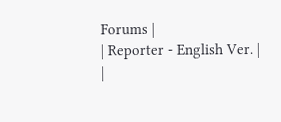Forums |
| Reporter - English Ver. |
|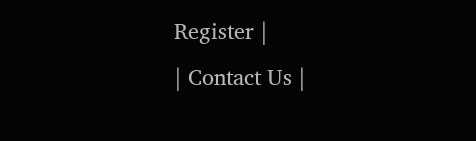Register |
| Contact Us |